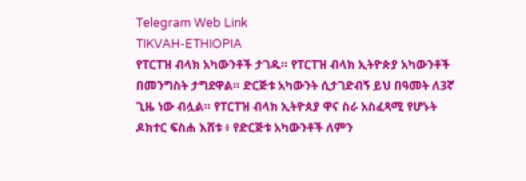Telegram Web Link
TIKVAH-ETHIOPIA
የፐርፐዝ ብላክ አካውንቶች ታገዱ። የፐርፐዝ ብላክ ኢትዮጵያ አካውንቶች በመንግስት ታግደዋል። ድርጅቱ አካውንት ሲታገድብኝ ይህ በዓመት ለ3ኛ ጊዜ ነው ብሏል። የፐርፐዝ ብላክ ኢትዮጰያ ዋና ስራ አስፈጻሚ የሆኑት ዶክተር ፍስሐ እሸቱ ፥ የድርጅቱ አካውንቶች ለምን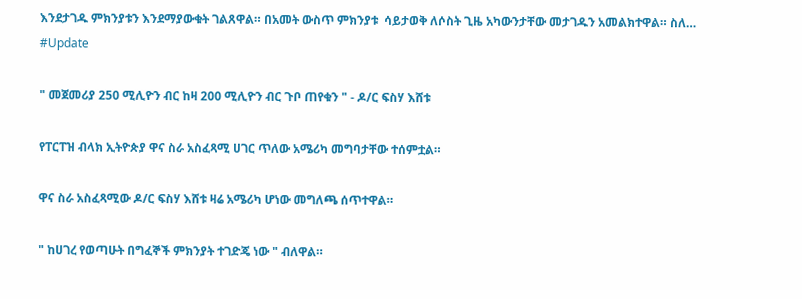እንደታገዱ ምክንያቱን እንደማያውቁት ገልጸዋል። በአመት ውስጥ ምክንያቱ  ሳይታወቅ ለሶስት ጊዜ አካውንታቸው መታገዱን አመልክተዋል። ስለ…
#Update

" መጀመሪያ 250 ሚሊዮን ብር ከዛ 200 ሚሊዮን ብር ጉቦ ጠየቁን " - ዶ/ር ፍስሃ እሸቱ

የፐርፐዝ ብላክ ኢትዮጵያ ዋና ስራ አስፈጻሚ ሀገር ጥለው አሜሪካ መግባታቸው ተሰምቷል።

ዋና ስራ አስፈጻሚው ዶ/ር ፍስሃ እሸቱ ዛሬ አሜሪካ ሆነው መግለጫ ሰጥተዋል።

" ከሀገረ የወጣሁት በግፈኞች ምክንያት ተገድጄ ነው " ብለዋል።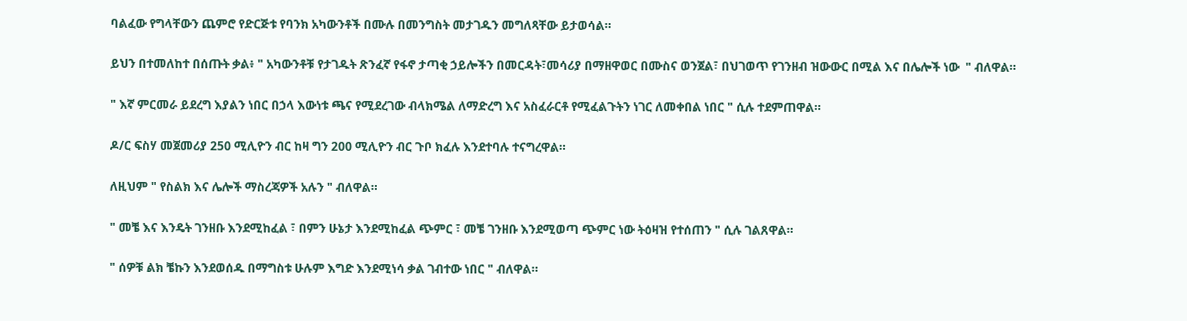ባልፈው የግላቸውን ጨምሮ የድርጅቱ የባንክ አካውንቶች በሙሉ በመንግስት መታገዱን መግለጻቸው ይታወሳል።

ይህን በተመለከተ በሰጡት ቃል፥ " አካውንቶቹ የታገዱት ጽንፈኛ የፋኖ ታጣቂ ኃይሎችን በመርዳት፣መሳሪያ በማዘዋወር በሙስና ወንጀል፣ በህገወጥ የገንዘብ ዝውውር በሚል እና በሌሎች ነው  " ብለዋል።

" እኛ ምርመራ ይደረግ እያልን ነበር በኃላ እውነቱ ጫና የሚደረገው ብላክሜል ለማድረግ እና አስፈራርቶ የሚፈልጉትን ነገር ለመቀበል ነበር " ሲሉ ተደምጠዋል።

ዶ/ር ፍስሃ መጀመሪያ 250 ሚሊዮን ብር ከዛ ግን 200 ሚሊዮን ብር ጉቦ ክፈሉ እንደተባሉ ተናግረዋል።

ለዚህም " የስልክ እና ሌሎች ማስረጃዎች አሉን " ብለዋል።

" መቼ እና እንዴት ገንዘቡ እንደሚከፈል ፣ በምን ሁኔታ እንደሚከፈል ጭምር ፣ መቼ ገንዘቡ እንደሚወጣ ጭምር ነው ትዕዛዝ የተሰጠን " ሲሉ ገልጸዋል።

" ሰዎቹ ልክ ቼኩን እንደወሰዱ በማግስቱ ሁሉም እግድ እንደሚነሳ ቃል ገብተው ነበር " ብለዋል።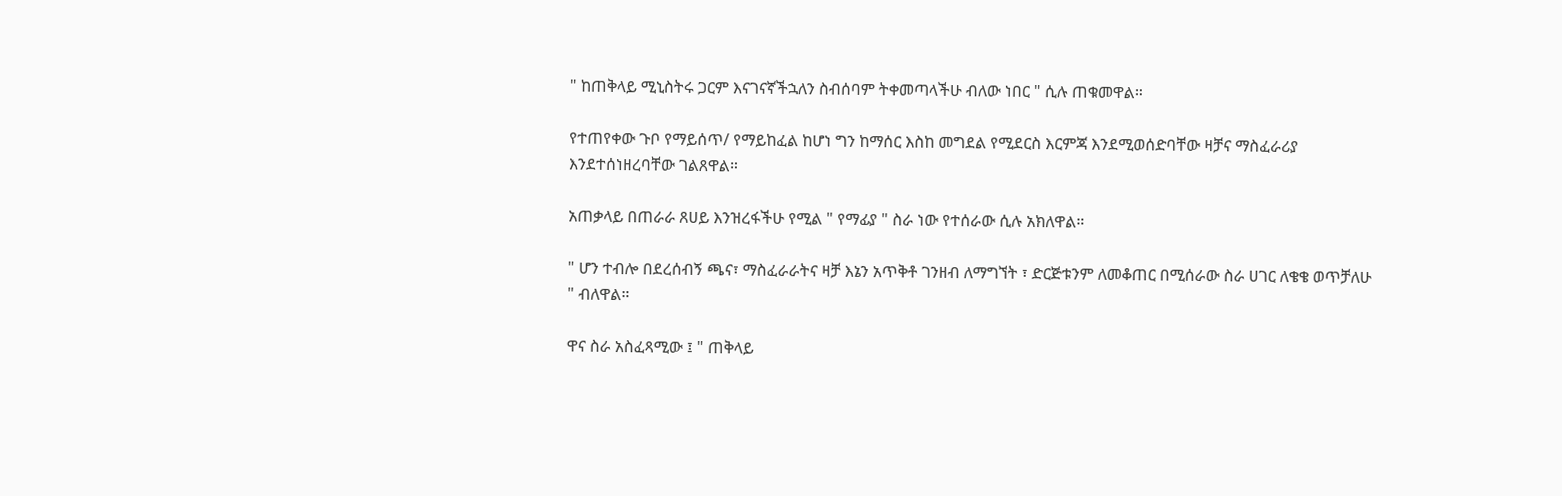" ከጠቅላይ ሚኒስትሩ ጋርም እናገናኛችኋለን ስብሰባም ትቀመጣላችሁ ብለው ነበር " ሲሉ ጠቁመዋል።

የተጠየቀው ጉቦ የማይሰጥ/ የማይከፈል ከሆነ ግን ከማሰር እስከ መግደል የሚደርስ እርምጃ እንደሚወሰድባቸው ዛቻና ማስፈራሪያ እንደተሰነዘረባቸው ገልጸዋል።

አጠቃላይ በጠራራ ጸሀይ እንዝረፋችሁ የሚል " የማፊያ " ስራ ነው የተሰራው ሲሉ አክለዋል።

" ሆን ተብሎ በደረሰብኝ ጫና፣ ማስፈራራትና ዛቻ እኔን አጥቅቶ ገንዘብ ለማግኘት ፣ ድርጅቱንም ለመቆጠር በሚሰራው ስራ ሀገር ለቄቄ ወጥቻለሁ " ብለዋል።

ዋና ስራ አስፈጻሚው ፤ " ጠቅላይ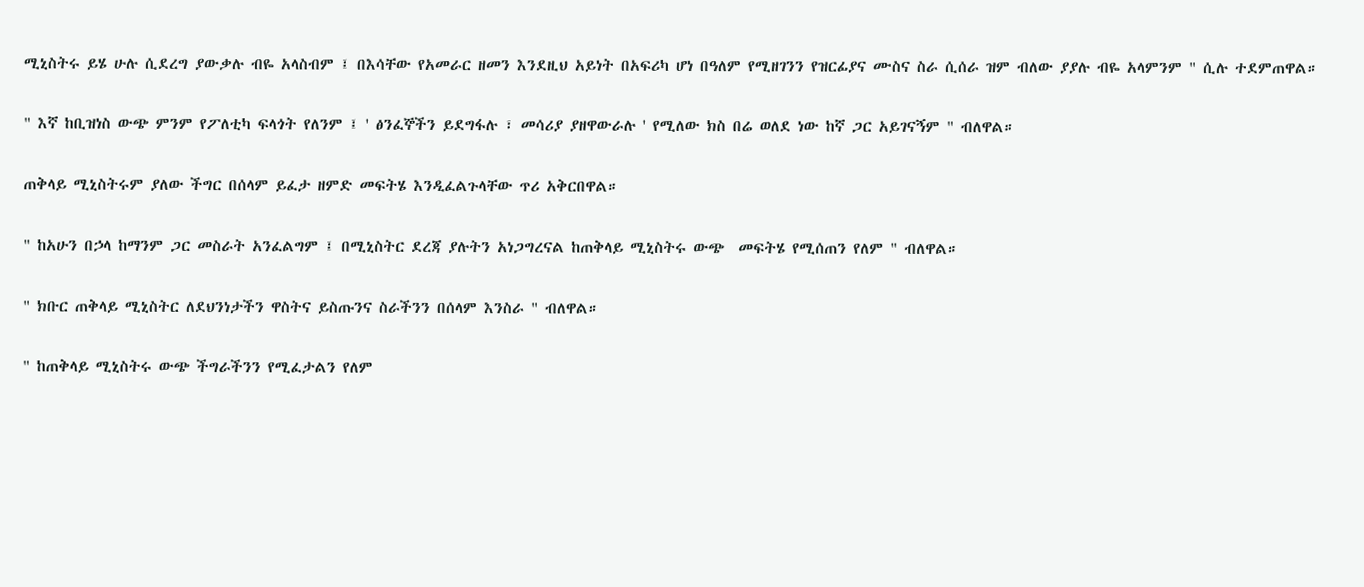ሚኒስትሩ ይሄ ሁሉ ሲደረግ ያውቃሉ ብዬ አላስብም ፤ በእሳቸው የአመራር ዘመን እንደዚህ አይነት በአፍሪካ ሆነ በዓለም የሚዘገንን የዝርፊያና ሙስና ስራ ሲሰራ ዝም ብለው ያያሉ ብዬ አላምንም " ሲሉ ተደምጠዋል።

" እኛ ከቢዝነስ ውጭ ምንም የፖለቲካ ፍላጎት የለንም ፤ ' ፅንፈኞችን ይደግፋሉ ፣ መሳሪያ ያዘዋውራሉ ' የሚለው ክስ በሬ ወለደ ነው ከኛ ጋር አይገናኝም " ብለዋል።

ጠቅላይ ሚኒስትሩም ያለው ችግር በሰላም ይፈታ ዘምድ መፍትሄ እንዲፈልጉላቸው ጥሪ አቅርበዋል።

" ከአሁን በኃላ ከማንም ጋር መስራት አንፈልግም ፤ በሚኒስትር ደረጃ ያሉትን አነጋግረናል ከጠቅላይ ሚኒስትሩ ውጭ  መፍትሄ የሚሰጠን የለም " ብለዋል።

" ክቡር ጠቅላይ ሚኒስትር ለደህንነታችን ዋስትና ይስጡንና ስራችንን በሰላም እንስራ " ብለዋል።

" ከጠቅላይ ሚኒስትሩ ውጭ ችግራችንን የሚፈታልን የለም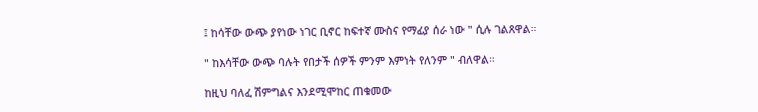፤ ከሳቸው ውጭ ያየነው ነገር ቢኖር ከፍተኛ ሙስና የማፊያ ሰራ ነው " ሲሉ ገልጸዋል።

" ከእሳቸው ውጭ ባሉት የበታች ሰዎች ምንም እምነት የለንም " ብለዋል።

ከዚህ ባለፈ ሽምግልና እንደሚሞከር ጠቁመው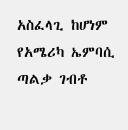አስፈላጊ ከሆነም የአሜሪካ ኤምባሲ ጣልቃ ገብቶ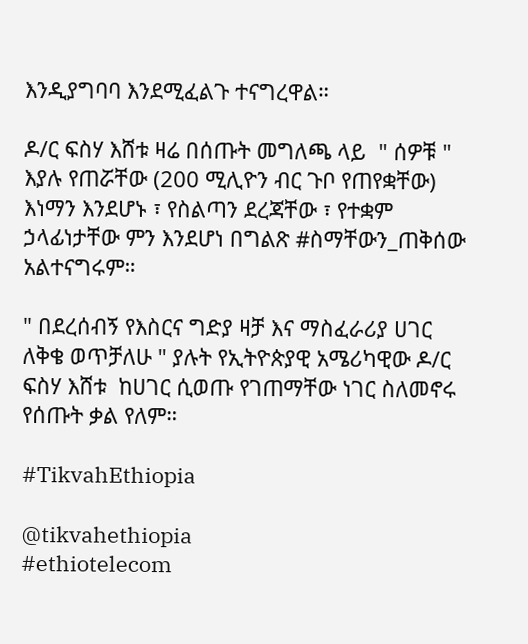እንዲያግባባ እንደሚፈልጉ ተናግረዋል።

ዶ/ር ፍስሃ እሸቱ ዛሬ በሰጡት መግለጫ ላይ  " ሰዎቹ " እያሉ የጠሯቸው (200 ሚሊዮን ብር ጉቦ የጠየቋቸው) እነማን እንደሆኑ ፣ የስልጣን ደረጃቸው ፣ የተቋም ኃላፊነታቸው ምን እንደሆነ በግልጽ #ስማቸውን_ጠቅሰው አልተናግሩም።

" በደረሰብኝ የእስርና ግድያ ዛቻ እና ማስፈራሪያ ሀገር ለቅቄ ወጥቻለሁ " ያሉት የኢትዮጵያዊ አሜሪካዊው ዶ/ር ፍስሃ እሸቱ  ከሀገር ሲወጡ የገጠማቸው ነገር ስለመኖሩ የሰጡት ቃል የለም።

#TikvahEthiopia

@tikvahethiopia
#ethiotelecom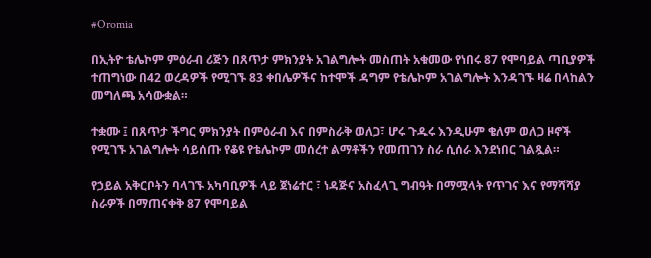#Oromia

በኢትዮ ቴሌኮም ምዕራብ ሪጅን በጸጥታ ምክንያት አገልግሎት መስጠት አቁመው የነበሩ 87 የሞባይል ጣቢያዎች ተጠግነው በ42 ወረዳዎች የሚገኙ 83 ቀበሌዎችና ከተሞች ዳግም የቴሌኮም አገልግሎት እንዳገኙ ዛሬ በላከልን መግለጫ አሳውቋል።

ተቋሙ ፤ በጸጥታ ችግር ምክንያት በምዕራብ እና በምስራቅ ወለጋ፣ ሆሩ ጉዱሩ እንዲሁም ቄለም ወለጋ ዞኖች የሚገኙ አገልግሎት ሳይሰጡ የቆዩ የቴሌኮም መሰረተ ልማቶችን የመጠገን ስራ ሲሰራ እንደነበር ገልጿል።

የኃይል አቅርቦትን ባላገኙ አካባቢዎች ላይ ጀነሬተር ፣ ነዳጅና አስፈላጊ ግብዓት በማሟላት የጥገና እና የማሻሻያ ስራዎች በማጠናቀቅ 87 የሞባይል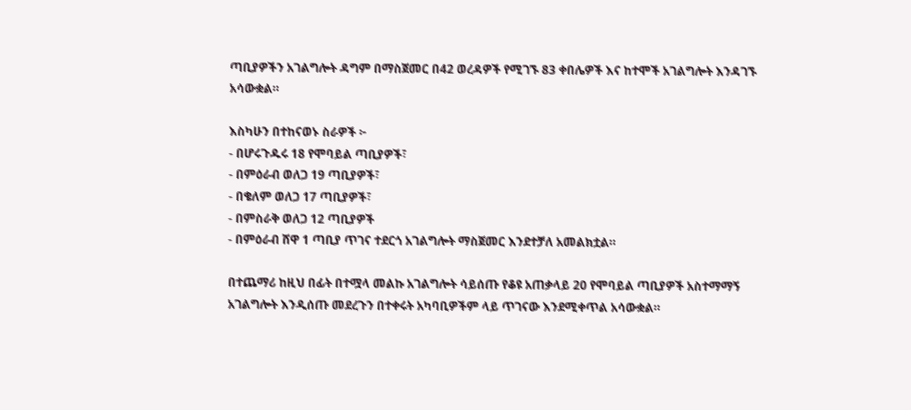ጣቢያዎችን አገልግሎት ዳግም በማስጀመር በ42 ወረዳዎች የሚገኙ 83 ቀበሌዎች እና ከተሞች አገልግሎት እንዳገኙ አሳውቋል።

እስካሁን በተከናወኑ ስራዎች ፦
- በሆሩጉዱሩ 18 የሞባይል ጣቢያዎች፣
- በምዕራብ ወለጋ 19 ጣቢያዎች፣
- በቄለም ወለጋ 17 ጣቢያዎች፣
- በምስራቅ ወለጋ 12 ጣቢያዎች
- በምዕራብ ሸዋ 1 ጣቢያ ጥገና ተደርጎ አገልግሎት ማስጀመር እንደተቻለ አመልክቷል።

በተጨማሪ ከዚህ በፊት በተሟላ መልኩ አገልግሎት ሳይሰጡ የቆዩ አጠቃላይ 20 የሞባይል ጣቢያዎች አስተማማኝ አገልግሎት እንዲሰጡ መደረጉን በተቀሩት አካባቢዎችም ላይ ጥገናው እንደሚቀጥል አሳውቋል።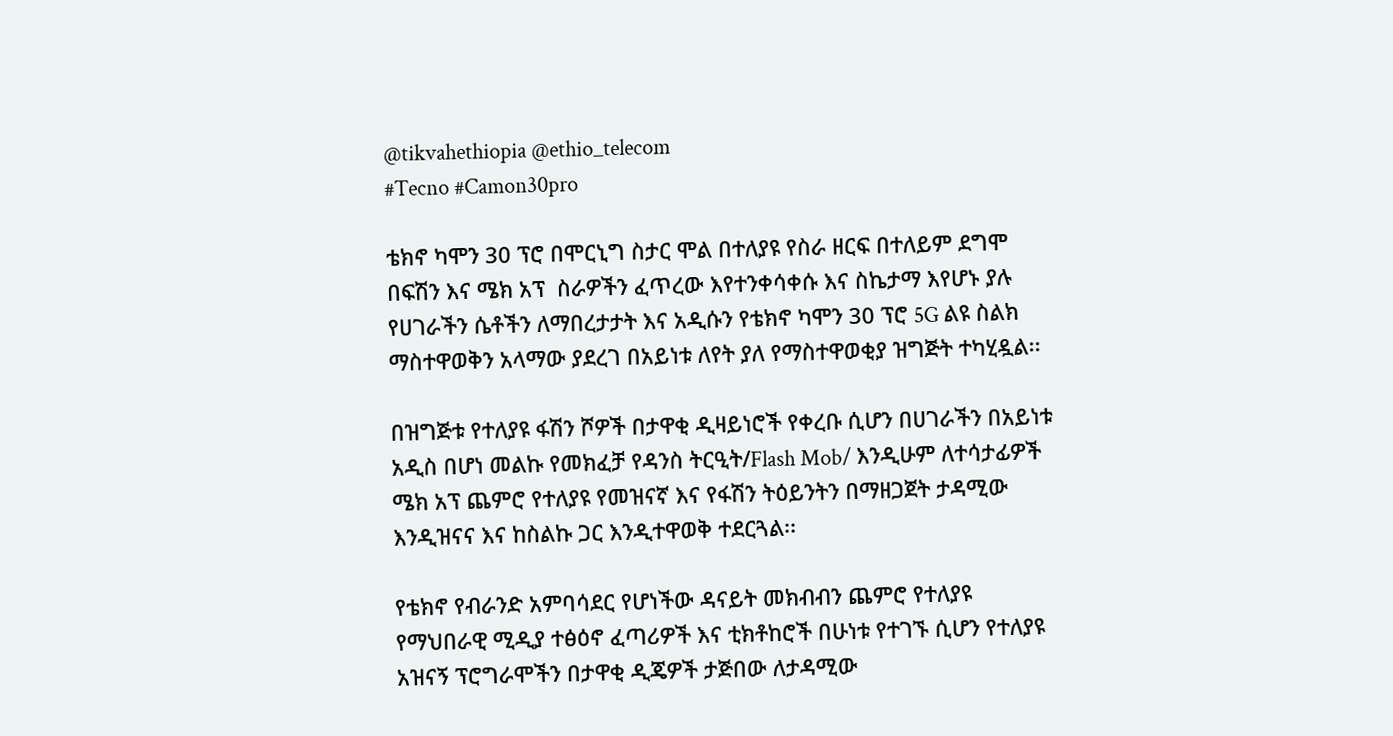@tikvahethiopia @ethio_telecom
#Tecno #Camon30pro

ቴክኖ ካሞን 30 ፕሮ በሞርኒግ ስታር ሞል በተለያዩ የስራ ዘርፍ በተለይም ደግሞ በፍሽን እና ሜክ አፕ  ስራዎችን ፈጥረው እየተንቀሳቀሱ እና ስኬታማ እየሆኑ ያሉ የሀገራችን ሴቶችን ለማበረታታት እና አዲሱን የቴክኖ ካሞን 30 ፕሮ 5G ልዩ ስልክ ማስተዋወቅን አላማው ያደረገ በአይነቱ ለየት ያለ የማስተዋወቂያ ዝግጅት ተካሂዷል፡፡

በዝግጅቱ የተለያዩ ፋሽን ሾዎች በታዋቂ ዲዛይነሮች የቀረቡ ሲሆን በሀገራችን በአይነቱ አዲስ በሆነ መልኩ የመክፈቻ የዳንስ ትርዒት/Flash Mob/ እንዲሁም ለተሳታፊዎች ሜክ አፕ ጨምሮ የተለያዩ የመዝናኛ እና የፋሽን ትዕይንትን በማዘጋጀት ታዳሚው እንዲዝናና እና ከስልኩ ጋር እንዲተዋወቅ ተደርጓል፡፡

የቴክኖ የብራንድ አምባሳደር የሆነችው ዳናይት መክብብን ጨምሮ የተለያዩ የማህበራዊ ሚዲያ ተፅዕኖ ፈጣሪዎች እና ቲክቶከሮች በሁነቱ የተገኙ ሲሆን የተለያዩ አዝናኝ ፕሮግራሞችን በታዋቂ ዲጄዎች ታጅበው ለታዳሚው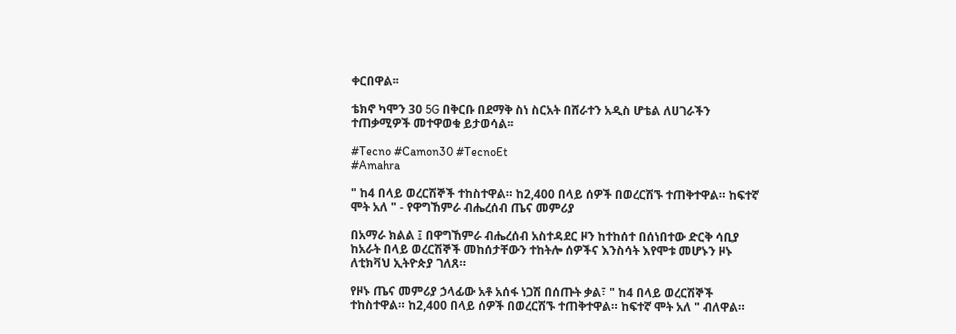ቀርበዋል፡፡

ቴክኖ ካሞን 30 5G በቅርቡ በደማቅ ስነ ስርአት በሸራተን አዲስ ሆቴል ለሀገራችን ተጠቃሚዎች መተዋወቁ ይታወሳል፡፡

#Tecno #Camon30 #TecnoEt
#Amahra

" ከ4 በላይ ወረርሽኞች ተከስተዋል። ከ2,400 በላይ ሰዎች በወረርሽኙ ተጠቅተዋል። ከፍተኛ ሞት አለ " - የዋግኸምራ ብሔረሰብ ጤና መምሪያ

በአማራ ክልል ፤ በዋግኸምራ ብሔረሰብ አስተዳደር ዞን ከተከሰተ በሰነበተው ድርቅ ሳቢያ ከአራት በላይ ወረርሽኞች መከሰታቸውን ተከትሎ ሰዎችና እንስሳት እየሞቱ መሆኑን ዞኑ ለቲክቫህ ኢትዮጵያ ገለጸ።

የዞኑ ጤና መምሪያ ኃላፊው አቶ አሰፋ ነጋሽ በሰጡት ቃል፣ " ከ4 በላይ ወረርሽኞች ተከስተዋል። ከ2,400 በላይ ሰዎች በወረርሽኙ ተጠቅተዋል። ከፍተኛ ሞት አለ " ብለዋል።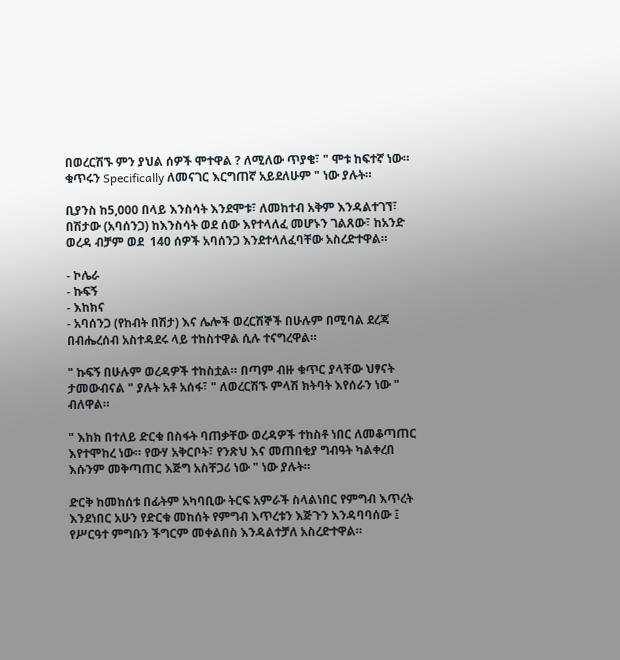በወረርሽኙ ምን ያህል ሰዎች ሞተዋል ? ለሚለው ጥያቄ፣ " ሞቱ ከፍተኛ ነው። ቁጥሩን Specifically ለመናገር እርግጠኛ አይደለሁም " ነው ያሉት።

ቢያንስ ከ5,000 በላይ እንስሳት እንደሞቱ፣ ለመከተብ አቅም እንዳልተገኘ፣ በሽታው (አባሰንጋ) ከእንስሳት ወደ ሰው እየተላለፈ መሆኑን ገልጸው፣ ከአንድ ወረዳ ብቻም ወደ  140 ሰዎች አባሰንጋ እንደተላለፈባቸው አስረድተዋል።

- ኮሌራ
- ኩፍኝ
- እከክና
- አባሰንጋ (የከብት በሽታ) እና ሌሎች ወረርሽኞች በሁሉም በሚባል ደረጃ በብሔረሰብ አስተዳደሩ ላይ ተከስተዋል ሲሉ ተናግረዋል።

" ኩፍኝ በሁሉም ወረዳዎች ተከስቷል። በጣም ብዙ ቁጥር ያላቸው ህፃናት ታመውብናል " ያሉት አቶ አሰፋ፣ " ለወረርሽኙ ምላሽ ክትባት እየሰራን ነው " ብለዋል።

" እከክ በተለይ ድርቁ በስፋት ባጠቃቸው ወረዳዎች ተከስቶ ነበር ለመቆጣጠር እየተሞከረ ነው። የውሃ አቅርቦት፣ የንጽህ እና መጠበቂያ ግብዓት ካልቀረበ እሱንም መቅጣጠር እጅግ አስቸጋሪ ነው " ነው ያሉት።

ድርቅ ከመከሰቱ በፊትም አካባቢው ትርፍ አምራች ስላልነበር የምግብ እጥረት እንደነበር አሁን የድርቁ መከሰት የምግብ እጥረቱን እጅጉን እንዳባባሰው ፤ የሥርዓተ ምግቡን ችግርም መቀልበስ እንዳልተቻለ አስረድተዋል።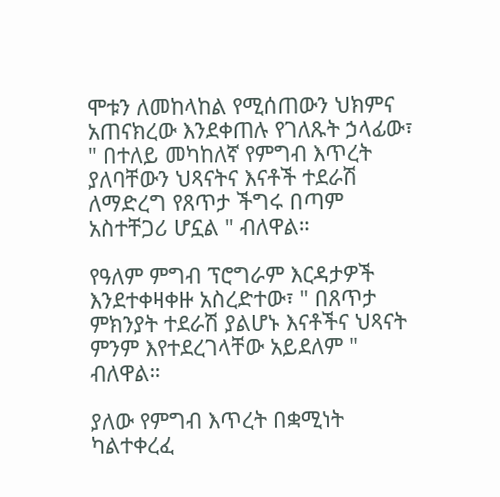ሞቱን ለመከላከል የሚሰጠውን ህክምና አጠናክረው እንደቀጠሉ የገለጹት ኃላፊው፣ " በተለይ መካከለኛ የምግብ እጥረት ያለባቸውን ህጻናትና እናቶች ተደራሽ ለማድረግ የጸጥታ ችግሩ በጣም አስተቸጋሪ ሆኗል " ብለዋል።

የዓለም ምግብ ፕሮግራም እርዳታዎች እንደተቀዛቀዙ አስረድተው፣ " በጸጥታ ምክንያት ተደራሽ ያልሆኑ እናቶችና ህጻናት ምንም እየተደረገላቸው አይደለም " ብለዋል።

ያለው የምግብ እጥረት በቋሚነት ካልተቀረፈ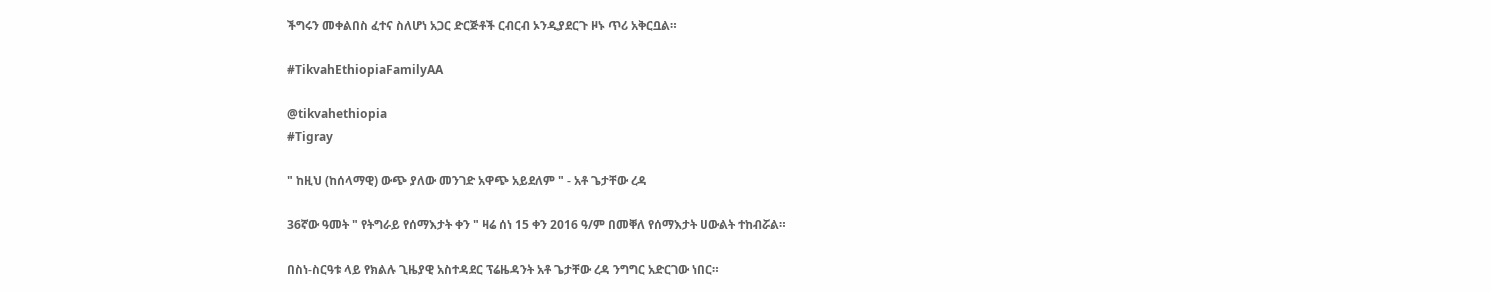ችግሩን መቀልበስ ፈተና ስለሆነ አጋር ድርጅቶች ርብርብ ኦንዲያደርጉ ዞኑ ጥሪ አቅርቧል።

#TikvahEthiopiaFamilyAA

@tikvahethiopia
#Tigray

" ከዚህ (ከሰላማዊ) ውጭ ያለው መንገድ አዋጭ አይደለም " - አቶ ጌታቸው ረዳ

36ኛው ዓመት " የትግራይ የሰማእታት ቀን " ዛሬ ሰነ 15 ቀን 2016 ዓ/ም በመቐለ የሰማእታት ሀውልት ተከብሯል።

በስነ-ስርዓቱ ላይ የክልሉ ጊዜያዊ አስተዳደር ፕሬዜዳንት አቶ ጌታቸው ረዳ ንግግር አድርገው ነበር።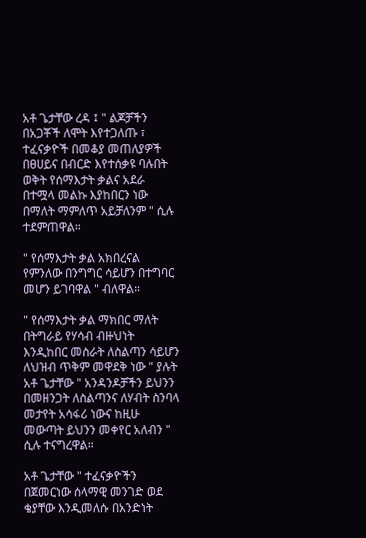አቶ ጌታቸው ረዳ ፤ " ልጆቻችን በአጋቾች ለሞት እየተጋለጡ ፣ ተፈናቃዮች በመቆያ መጠለያዎች በፀሀይና በብርድ እየተሰቃዩ ባሉበት ወቅት የሰማእታት ቃልና አደራ በተሟላ መልኩ እያከበርን ነው በማለት ማምለጥ አይቻለንም " ሲሉ ተደምጠዋል።

" የሰማእታት ቃል አክበረናል የምንለው በንግግር ሳይሆን በተግባር መሆን ይገባዋል " ብለዋል።

" የሰማእታት ቃል ማክበር ማለት በትግራይ የሃሳብ ብዙህነት እንዲከበር መስራት ለስልጣን ሳይሆን ለህዝብ ጥቅም መዋደቅ ነው " ያሉት አቶ ጌታቸው " አንዳንዶቻችን ይህንን በመዘንጋት ለስልጣንና ለሃብት ስንባላ መታየት አሳፋሪ ነውና ከዚሁ መውጣት ይህንን መቀየር አለብን " ሲሉ ተናግረዋል።

አቶ ጌታቸው " ተፈናቃዮችን በጀመርነው ሰላማዊ መንገድ ወደ ቄያቸው እንዲመለሱ በአንድነት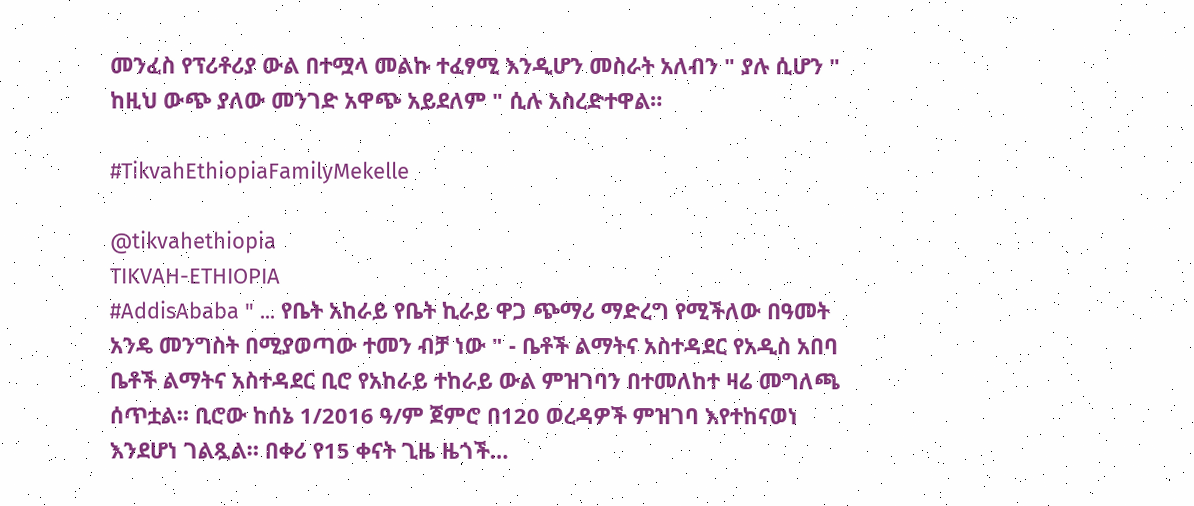መንፈስ የፕሪቶሪያ ውል በተሟላ መልኩ ተፈፃሚ እንዲሆን መስራት አለብን " ያሉ ሲሆን " ከዚህ ውጭ ያለው መንገድ አዋጭ አይደለም " ሲሉ አስረድተዋል።

#TikvahEthiopiaFamilyMekelle

@tikvahethiopia
TIKVAH-ETHIOPIA
#AddisAbaba " ... የቤት አከራይ የቤት ኪራይ ዋጋ ጭማሪ ማድረግ የሚችለው በዓመት አንዴ መንግስት በሚያወጣው ተመን ብቻ ነው " - ቤቶች ልማትና አስተዳደር የአዲስ አበባ ቤቶች ልማትና አስተዳደር ቢሮ የአከራይ ተከራይ ውል ምዝገባን በተመለከተ ዛሬ መግለጫ ሰጥቷል። ቢሮው ከሰኔ 1/2016 ዓ/ም ጀምሮ በ120 ወረዳዎች ምዝገባ እየተከናወነ እንደሆነ ገልጿል። በቀሪ የ15 ቀናት ጊዜ ዜጎች…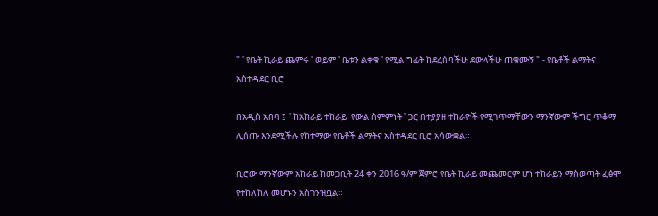" ' የቤት ኪራይ ጨምሩ ' ወይም ' ቤቱን ልቀቁ ' የሚል ግፊት ከደረሰባችሁ ደውላችሁ ጠቁሙኝ " - የቤቶች ልማትና አስተዳደር ቢሮ

በአዲስ አበባ ፤  ' ከአከራይ ተከራይ  የውል ስምምነት ' ጋር በተያያዘ ተከራዮች የሚገጥማቸውን ማንኛውም ችግር ጥቆማ ሊሰጡ እንደሚችሉ የከተማው የቤቶች ልማትና አስተዳደር ቢሮ አሳውቋል።

ቢሮው ማንኛውም አከራይ ከመጋቢት 24 ቀን 2016 ዓ/ም ጀምሮ የቤት ኪራይ መጨመርም ሆነ ተከራይን ማስወጣት ፈፅሞ የተከለከለ መሆኑን አስገንዝቧል።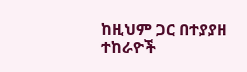ከዚህም ጋር በተያያዘ ተከራዮች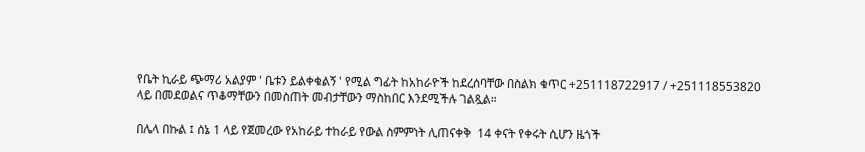የቤት ኪራይ ጭማሪ አልያም ' ቤቱን ይልቀቁልኝ ' የሚል ግፊት ከአከራዮች ከደረሰባቸው በስልክ ቁጥር +251118722917 / +251118553820 ላይ በመደወልና ጥቆማቸውን በመስጠት መብታቸውን ማስከበር እንደሚችሉ ገልጿል።

በሌላ በኩል ፤ ሰኔ 1 ላይ የጀመረው የአከራይ ተከራይ የውል ስምምነት ሊጠናቀቅ  14 ቀናት የቀሩት ሲሆን ዜጎች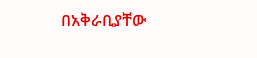በአቅራቢያቸው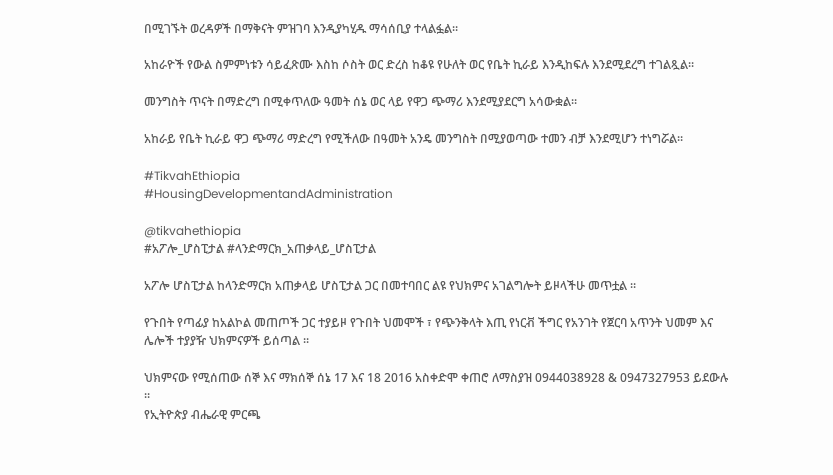በሚገኙት ወረዳዎች በማቅናት ምዝገባ እንዲያካሂዱ ማሳሰቢያ ተላልፏል።

አከራዮች የውል ስምምነቱን ሳይፈጽሙ እስከ ሶስት ወር ድረስ ከቆዩ የሁለት ወር የቤት ኪራይ እንዲከፍሉ እንደሚደረግ ተገልጿል።

መንግስት ጥናት በማድረግ በሚቀጥለው ዓመት ሰኔ ወር ላይ የዋጋ ጭማሪ እንደሚያደርግ አሳውቋል።

አከራይ የቤት ኪራይ ዋጋ ጭማሪ ማድረግ የሚችለው በዓመት አንዴ መንግስት በሚያወጣው ተመን ብቻ እንደሚሆን ተነግሯል።

#TikvahEthiopia
#HousingDevelopmentandAdministration

@tikvahethiopia
#አፖሎ_ሆስፒታል #ላንድማርክ_አጠቃላይ_ሆስፒታል

አፖሎ ሆስፒታል ከላንድማርክ አጠቃላይ ሆስፒታል ጋር በመተባበር ልዩ የህክምና አገልግሎት ይዞላችሁ መጥቷል ።

የጉበት የጣፊያ ከአልኮል መጠጦች ጋር ተያይዞ የጉበት ህመሞች ፣ የጭንቅላት እጢ የነርቭ ችግር የአንገት የጀርባ አጥንት ህመም እና ሌሎች ተያያዥ ህክምናዎች ይሰጣል ።

ህክምናው የሚሰጠው ሰኞ እና ማክሰኞ ሰኔ 17 እና 18 2016 አስቀድሞ ቀጠሮ ለማስያዝ 0944038928 & 0947327953 ይደውሉ ።
የኢትዮጵያ ብሔራዊ ምርጫ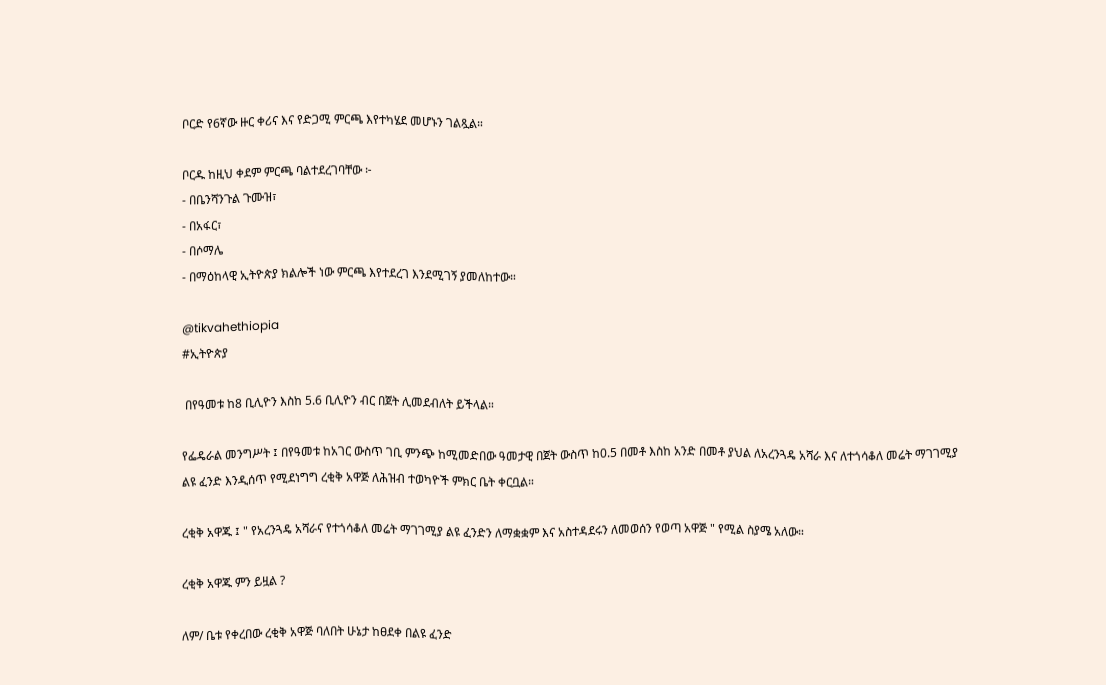ቦርድ የ6ኛው ዙር ቀሪና እና የድጋሚ ምርጫ እየተካሄደ መሆኑን ገልጿል።

ቦርዱ ከዚህ ቀደም ምርጫ ባልተደረገባቸው ፦
- በቤንሻንጉል ጉሙዝ፣
- በአፋር፣
- በሶማሌ
- በማዕከላዊ ኢትዮጵያ ክልሎች ነው ምርጫ እየተደረገ እንደሚገኝ ያመለከተው።

@tikvahethiopia
#ኢትዮጵያ

 በየዓመቱ ከ8 ቢሊዮን እስከ 5.6 ቢሊዮን ብር በጀት ሊመደብለት ይችላል።

የፌዴራል መንግሥት ፤ በየዓመቱ ከአገር ውስጥ ገቢ ምንጭ ከሚመድበው ዓመታዊ በጀት ውስጥ ከ0.5 በመቶ እስከ አንድ በመቶ ያህል ለአረንጓዴ አሻራ እና ለተጎሳቆለ መሬት ማገገሚያ ልዩ ፈንድ እንዲሰጥ የሚደነግግ ረቂቅ አዋጅ ለሕዝብ ተወካዮች ምክር ቤት ቀርቧል።

ረቂቅ አዋጁ ፤ " የአረንጓዴ አሻራና የተጎሳቆለ መሬት ማገገሚያ ልዩ ፈንድን ለማቋቋም እና አስተዳደሩን ለመወሰን የወጣ አዋጅ " የሚል ስያሜ አለው።

ረቂቅ አዋጁ ምን ይዟል ?

ለም/ ቤቱ የቀረበው ረቂቅ አዋጅ ባለበት ሁኔታ ከፀደቀ በልዩ ፈንድ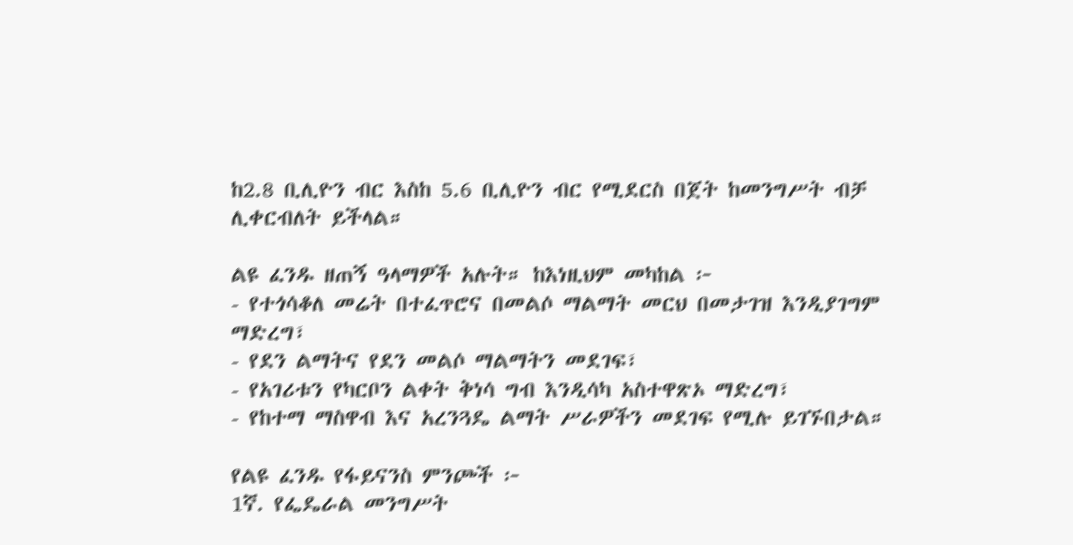ከ2.8 ቢሊዮን ብር እስከ 5.6 ቢሊዮን ብር የሚደርስ በጀት ከመንግሥት ብቻ ሊቀርብለት ይችላል።

ልዩ ፈንዱ ዘጠኝ ዓላማዎች አሉት። ከእነዚህም መካከል ፦
- የተጎሳቆለ መሬት በተፈጥሮና በመልሶ ማልማት መርህ በመታገዝ እንዲያገግም ማድረግ፣
- የደን ልማትና የደን መልሶ ማልማትን መደገፍ፣
- የአገሪቱን የካርቦን ልቀት ቅነሳ ግብ እንዲሳካ አስተዋጽኦ ማድረግ፣
- የከተማ ማስዋብ እና አረንጓዴ ልማት ሥራዎችን መደገፍ የሚሉ ይገኙበታል።

የልዩ ፈንዱ የፋይናንስ ምንጮች ፦
1ኛ. የፌዴራል መንግሥት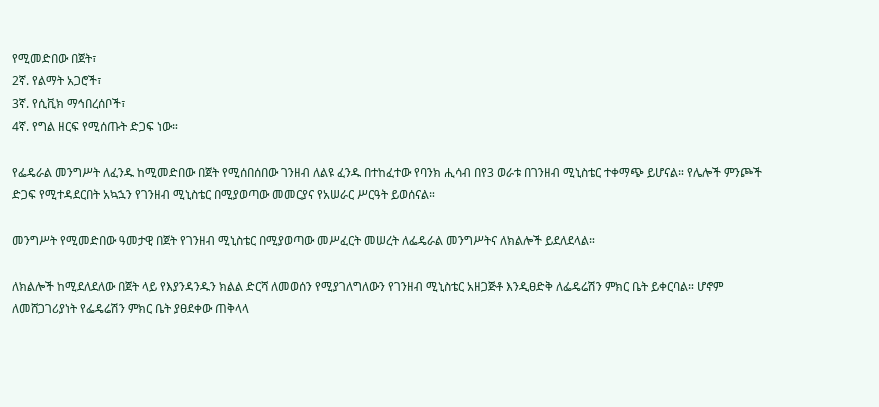የሚመድበው በጀት፣
2ኛ. የልማት አጋሮች፣
3ኛ. የሲቪክ ማኅበረሰቦች፣
4ኛ. የግል ዘርፍ የሚሰጡት ድጋፍ ነው።

የፌዴራል መንግሥት ለፈንዱ ከሚመድበው በጀት የሚሰበሰበው ገንዘብ ለልዩ ፈንዱ በተከፈተው የባንክ ሒሳብ በየ3 ወራቱ በገንዘብ ሚኒስቴር ተቀማጭ ይሆናል። የሌሎች ምንጮች ድጋፍ የሚተዳደርበት አኳኋን የገንዘብ ሚኒስቴር በሚያወጣው መመርያና የአሠራር ሥርዓት ይወሰናል።

መንግሥት የሚመድበው ዓመታዊ በጀት የገንዘብ ሚኒስቴር በሚያወጣው መሥፈርት መሠረት ለፌዴራል መንግሥትና ለክልሎች ይደለደላል።

ለክልሎች ከሚደለደለው በጀት ላይ የእያንዳንዱን ክልል ድርሻ ለመወሰን የሚያገለግለውን የገንዘብ ሚኒስቴር አዘጋጅቶ እንዲፀድቅ ለፌዴሬሽን ምክር ቤት ይቀርባል። ሆኖም ለመሸጋገሪያነት የፌዴሬሽን ምክር ቤት ያፀደቀው ጠቅላላ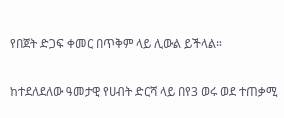የበጀት ድጋፍ ቀመር በጥቅም ላይ ሊውል ይችላል።

ከተደለደለው ዓመታዊ የሀብት ድርሻ ላይ በየ3 ወሩ ወደ ተጠቃሚ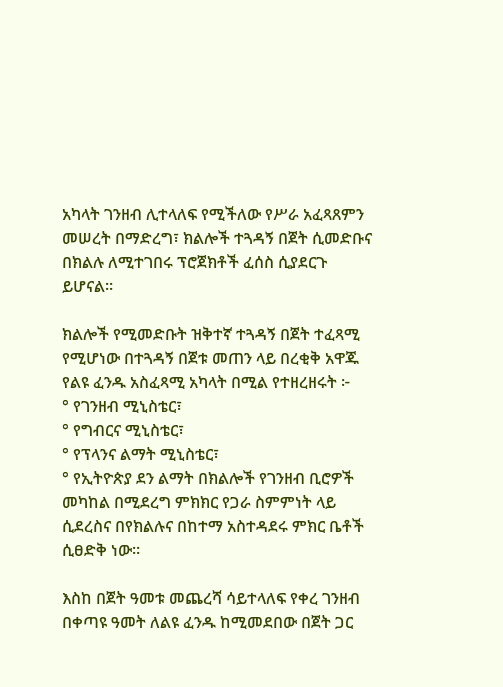አካላት ገንዘብ ሊተላለፍ የሚችለው የሥራ አፈጻጸምን መሠረት በማድረግ፣ ክልሎች ተጓዳኝ በጀት ሲመድቡና በክልሉ ለሚተገበሩ ፕሮጀክቶች ፈሰስ ሲያደርጉ ይሆናል።

ክልሎች የሚመድቡት ዝቅተኛ ተጓዳኝ በጀት ተፈጻሚ የሚሆነው በተጓዳኝ በጀቱ መጠን ላይ በረቂቅ አዋጁ የልዩ ፈንዱ አስፈጻሚ አካላት በሚል የተዘረዘሩት ፦
° የገንዘብ ሚኒስቴር፣
° የግብርና ሚኒስቴር፣
° የፕላንና ልማት ሚኒስቴር፣
° የኢትዮጵያ ደን ልማት በክልሎች የገንዘብ ቢሮዎች መካከል በሚደረግ ምክክር የጋራ ስምምነት ላይ ሲደረስና በየክልሉና በከተማ አስተዳደሩ ምክር ቤቶች ሲፀድቅ ነው።

እስከ በጀት ዓመቱ መጨረሻ ሳይተላለፍ የቀረ ገንዘብ በቀጣዩ ዓመት ለልዩ ፈንዱ ከሚመደበው በጀት ጋር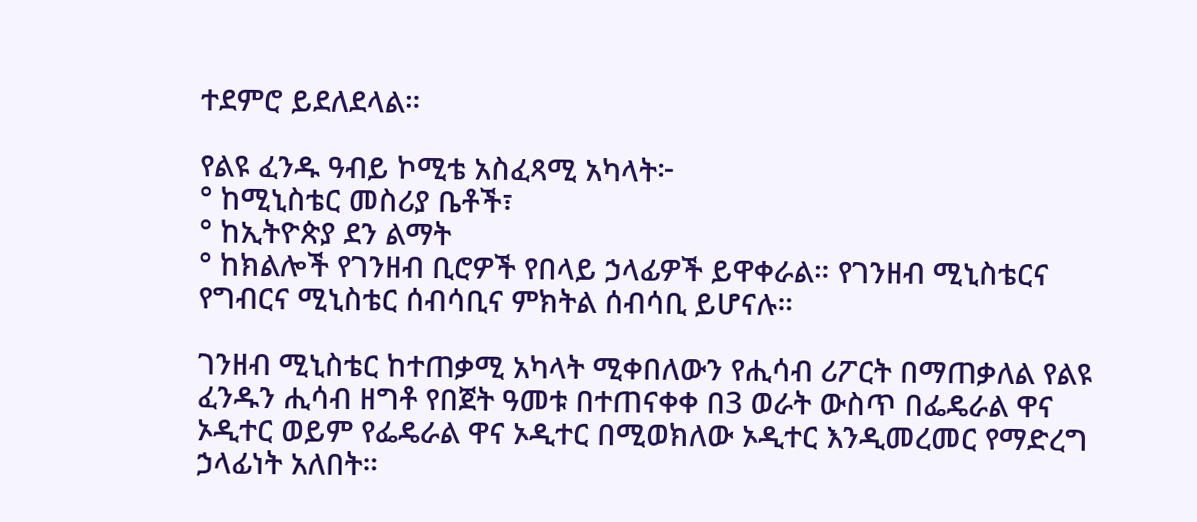ተደምሮ ይደለደላል።

የልዩ ፈንዱ ዓብይ ኮሚቴ አስፈጻሚ አካላት፦
° ከሚኒስቴር መስሪያ ቤቶች፣
° ከኢትዮጵያ ደን ልማት
° ከክልሎች የገንዘብ ቢሮዎች የበላይ ኃላፊዎች ይዋቀራል። የገንዘብ ሚኒስቴርና የግብርና ሚኒስቴር ሰብሳቢና ምክትል ሰብሳቢ ይሆናሉ።

ገንዘብ ሚኒስቴር ከተጠቃሚ አካላት ሚቀበለውን የሒሳብ ሪፖርት በማጠቃለል የልዩ ፈንዱን ሒሳብ ዘግቶ የበጀት ዓመቱ በተጠናቀቀ በ3 ወራት ውስጥ በፌዴራል ዋና ኦዲተር ወይም የፌዴራል ዋና ኦዲተር በሚወክለው ኦዲተር እንዲመረመር የማድረግ ኃላፊነት አለበት።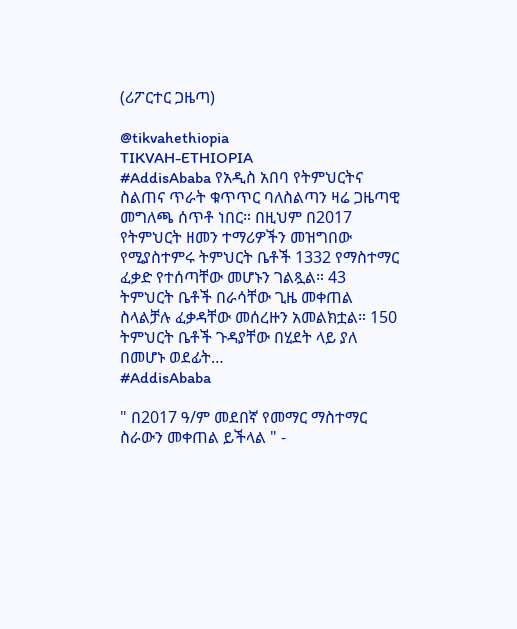(ሪፖርተር ጋዜጣ)

@tikvahethiopia
TIKVAH-ETHIOPIA
#AddisAbaba የአዲስ አበባ የትምህርትና ስልጠና ጥራት ቁጥጥር ባለስልጣን ዛሬ ጋዜጣዊ መግለጫ ሰጥቶ ነበር። በዚህም በ2017 የትምህርት ዘመን ተማሪዎችን መዝግበው የሚያስተምሩ ትምህርት ቤቶች 1332 የማስተማር ፈቃድ የተሰጣቸው መሆኑን ገልጿል። 43 ትምህርት ቤቶች በራሳቸው ጊዜ መቀጠል ስላልቻሉ ፈቃዳቸው መሰረዙን አመልክቷል። 150 ትምህርት ቤቶች ጉዳያቸው በሂደት ላይ ያለ በመሆኑ ወደፊት…
#AddisAbaba

" በ2017 ዓ/ም መደበኛ የመማር ማስተማር ስራውን መቀጠል ይችላል " -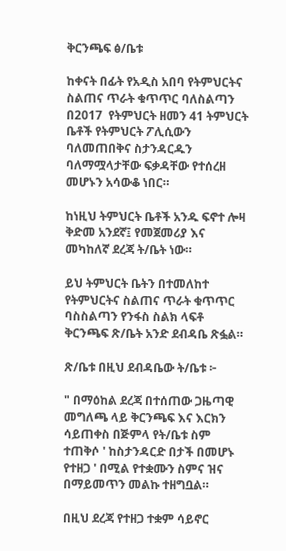ቅርንጫፍ ፅ/ቤቱ

ከቀናት በፊት የአዲስ አበባ የትምህርትና ስልጠና ጥራት ቁጥጥር ባለስልጣን  በ2017  የትምህርት ዘመን 41 ትምህርት ቤቶች የትምህርት ፖሊሲውን ባለመጠበቅና ስታንዳርዱን ባለማሟላታቸው ፍቃዳቸው የተሰረዘ መሆኑን አሳውቆ ነበር።

ከነዚህ ትምህርት ቤቶች አንዱ ፍኖተ ሎዛ ቅድመ አንደኛ፤ የመጀመሪያ እና መካከለኛ ደረጃ ት/ቤት ነው።

ይህ ትምህርት ቤትን በተመለከተ የትምህርትና ስልጠና ጥራት ቁጥጥር ባስስልጣን የንፋስ ስልክ ላፍቶ ቅርንጫፍ ጽ/ቤት አንድ ደብዳቤ ጽፏል።

ጽ/ቤቱ በዚህ ደብዳቤው ት/ቤቱ ፦

" በማዕከል ደረጃ በተሰጠው ጋዜጣዊ መግለጫ ላይ ቅርንጫፍ እና እርክን ሳይጠቀስ በጅምላ የት/ቤቱ ስም ተጠቅሶ ' ከስታንዳርድ በታች በመሆኑ የተዘጋ ' በሚል የተቋሙን ስምና ዝና በማይመጥን መልኩ ተዘግቧል።

በዚህ ደረጃ የተዘጋ ተቋም ሳይኖር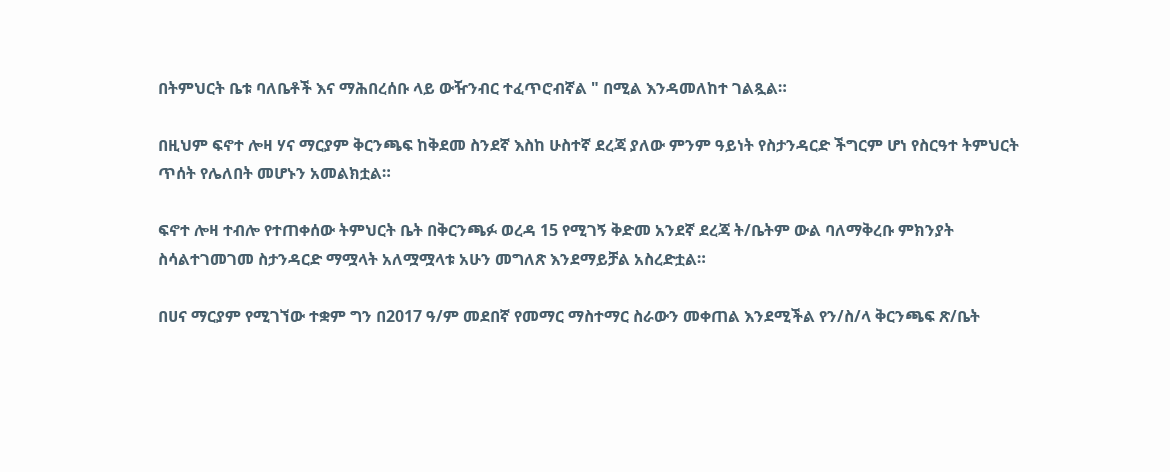በትምህርት ቤቱ ባለቤቶች እና ማሕበረሰቡ ላይ ውዥንብር ተፈጥሮብኛል " በሚል እንዳመለከተ ገልጿል።

በዚህም ፍኖተ ሎዛ ሃና ማርያም ቅርንጫፍ ከቅደመ ስንደኛ እስከ ሁስተኛ ደረጃ ያለው ምንም ዓይነት የስታንዳርድ ችግርም ሆነ የስርዓተ ትምህርት ጥሰት የሌለበት መሆኑን አመልክቷል።

ፍኖተ ሎዛ ተብሎ የተጠቀሰው ትምህርት ቤት በቅርንጫፉ ወረዳ 15 የሚገኝ ቅድመ አንደኛ ደረጃ ት/ቤትም ውል ባለማቅረቡ ምክንያት ስሳልተገመገመ ስታንዳርድ ማሟላት አለሟሟላቱ አሁን መግለጽ እንደማይቻል አስረድቷል።

በሀና ማርያም የሚገኘው ተቋም ግን በ2017 ዓ/ም መደበኛ የመማር ማስተማር ስራውን መቀጠል እንደሚችል የን/ስ/ላ ቅርንጫፍ ጽ/ቤት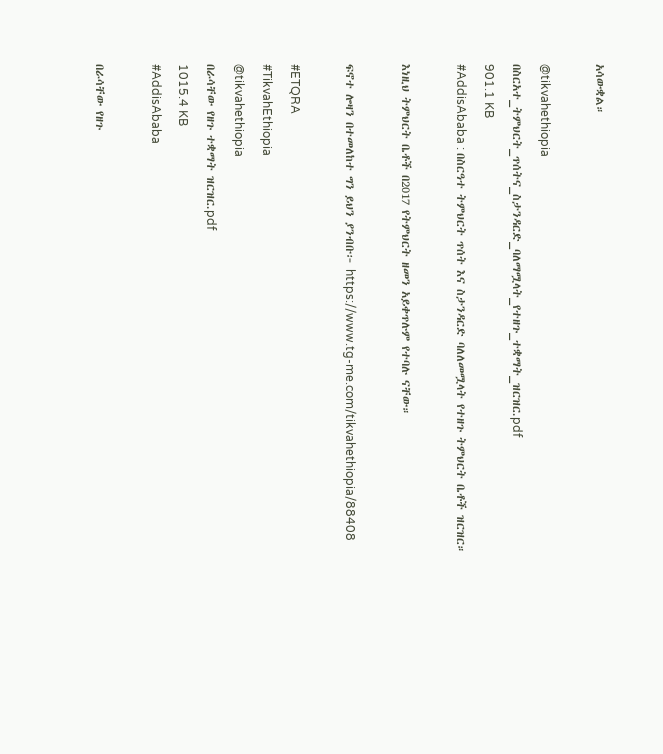አሳውቋል።

@tikvahethiopia
በስርአተ_ትምህርት_ጥሰትና_ስታንዳርድ_ባለማሟላት_የተዘጉ_ተቋማት_ዝርዝር.pdf
901.1 KB
#AddisAbaba : በስርዓተ ትምህርት ጥሰት እና ስታንዳርድ ባለለመሟላት የተዘጉ ትምህርት ቤቶች ዝርዝር።

እነዚህ ትምህርት ቤቶች በ2017 የትምህርት ዘመን አይቀጥሉም የተባሉ ናቸው።

ፍኖተ ሎዛን በተመለከተ ግን ይህን ያንብቡ፦ https://www.tg-me.com/tikvahethiopia/88408

#ETQRA
#TikvahEthiopia
@tikvahethiopia
በራሳቸው የዘጉ ተቋማት ዝርዝር.pdf
1015.4 KB
#AddisAbaba

በራሳቸው የዘጉ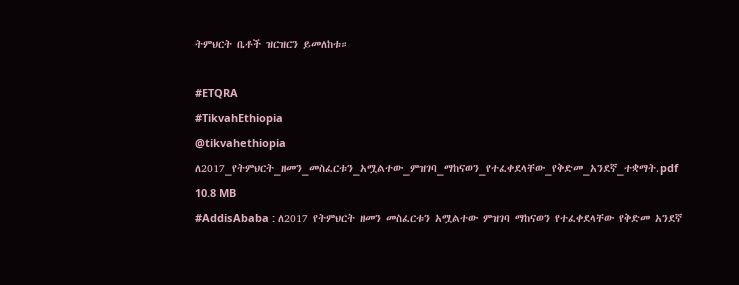ትምህርት ቤቶች ዝርዝርን ይመለከቱ።

#ETQRA
#TikvahEthiopia
@tikvahethiopia
ለ2017_የትምህርት_ዘመን_መስፈርቱን_አሟልተው_ምዝገባ_ማከናወን_የተፈቀደላቸው_የቅድመ_አንደኛ_ተቋማት.pdf
10.8 MB
#AddisAbaba : ለ2017 የትምህርት ዘመን መስፈርቱን አሟልተው ምዝገባ ማከናወን የተፈቀደላቸው የቅድመ አንደኛ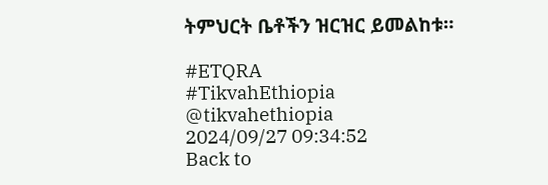ትምህርት ቤቶችን ዝርዝር ይመልከቱ።

#ETQRA
#TikvahEthiopia
@tikvahethiopia
2024/09/27 09:34:52
Back to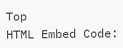Top
HTML Embed Code: